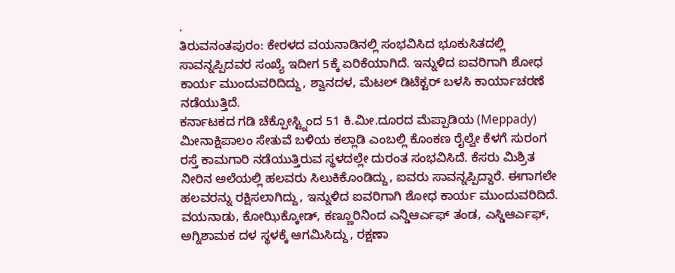.
ತಿರುವನಂತಪುರಂ: ಕೇರಳದ ವಯನಾಡಿನಲ್ಲಿ ಸಂಭವಿಸಿದ ಭೂಕುಸಿತದಲ್ಲಿ ಸಾವನ್ನಪ್ಪಿದವರ ಸಂಖ್ಯೆ ಇದೀಗ 5ಕ್ಕೆ ಏರಿಕೆಯಾಗಿದೆ. ಇನ್ನುಳಿದ ಐವರಿಗಾಗಿ ಶೋಧ ಕಾರ್ಯ ಮುಂದುವರಿದಿದ್ದು, ಶ್ವಾನದಳ, ಮೆಟಲ್ ಡಿಟೆಕ್ಟರ್ ಬಳಸಿ ಕಾರ್ಯಾಚರಣೆ ನಡೆಯುತ್ತಿದೆ.
ಕರ್ನಾಟಕದ ಗಡಿ ಚೆಕ್ಪೋಸ್ಟ್ನಿಂದ 51 ಕಿ.ಮೀ.ದೂರದ ಮೆಪ್ಪಾಡಿಯ (Meppady) ಮೀನಾಕ್ಷಿಪಾಲಂ ಸೇತುವೆ ಬಳಿಯ ಕಲ್ಲಾಡಿ ಎಂಬಲ್ಲಿ ಕೊಂಕಣ ರೈಲ್ವೇ ಕೆಳಗೆ ಸುರಂಗ ರಸ್ತೆ ಕಾಮಗಾರಿ ನಡೆಯುತ್ತಿರುವ ಸ್ಥಳದಲ್ಲೇ ದುರಂತ ಸಂಭವಿಸಿದೆ. ಕೆಸರು ಮಿಶ್ರಿತ ನೀರಿನ ಅಲೆಯಲ್ಲಿ ಹಲವರು ಸಿಲುಕಿಕೊಂಡಿದ್ದು, ಐವರು ಸಾವನ್ನಪ್ಪಿದ್ದಾರೆ. ಈಗಾಗಲೇ ಹಲವರನ್ನು ರಕ್ಷಿಸಲಾಗಿದ್ದು, ಇನ್ನುಳಿದ ಐವರಿಗಾಗಿ ಶೋಧ ಕಾರ್ಯ ಮುಂದುವರಿದಿದೆ.
ವಯನಾಡು, ಕೋಝಿಕ್ಕೋಡ್, ಕಣ್ಣೂರಿನಿಂದ ಎನ್ಡಿಆರ್ಎಫ್ ತಂಡ, ಎಸ್ಡಿಆರ್ಎಫ್, ಅಗ್ನಿಶಾಮಕ ದಳ ಸ್ಥಳಕ್ಕೆ ಆಗಮಿಸಿದ್ದು, ರಕ್ಷಣಾ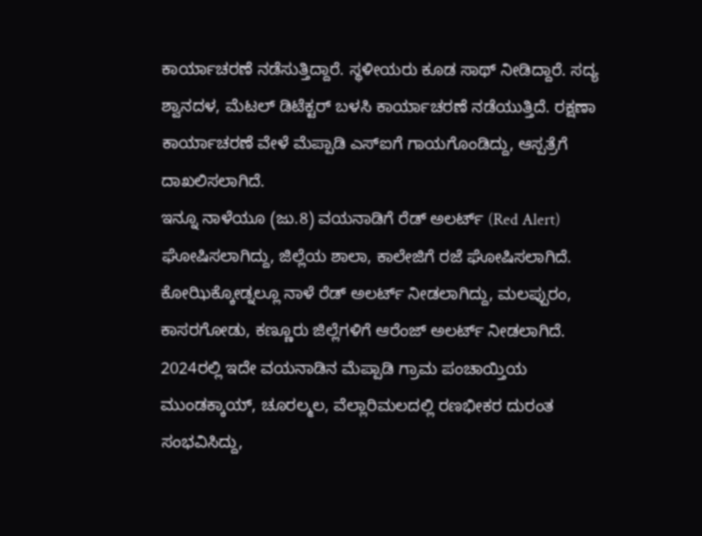ಕಾರ್ಯಾಚರಣೆ ನಡೆಸುತ್ತಿದ್ದಾರೆ. ಸ್ಥಳೀಯರು ಕೂಡ ಸಾಥ್ ನೀಡಿದ್ದಾರೆ. ಸದ್ಯ ಶ್ವಾನದಳ, ಮೆಟಲ್ ಡಿಟೆಕ್ಟರ್ ಬಳಸಿ ಕಾರ್ಯಾಚರಣೆ ನಡೆಯುತ್ತಿದೆ. ರಕ್ಷಣಾ ಕಾರ್ಯಾಚರಣೆ ವೇಳೆ ಮೆಪ್ಪಾಡಿ ಎಸ್ಐಗೆ ಗಾಯಗೊಂಡಿದ್ದು, ಆಸ್ಪತ್ರೆಗೆ ದಾಖಲಿಸಲಾಗಿದೆ.
ಇನ್ನೂ ನಾಳೆಯೂ (ಜು.8) ವಯನಾಡಿಗೆ ರೆಡ್ ಅಲರ್ಟ್ (Red Alert) ಘೋಷಿಸಲಾಗಿದ್ದು, ಜಿಲ್ಲೆಯ ಶಾಲಾ, ಕಾಲೇಜಿಗೆ ರಜೆ ಘೋಷಿಸಲಾಗಿದೆ. ಕೋಝಿಕ್ಕೋಡ್ನಲ್ಲೂ ನಾಳೆ ರೆಡ್ ಅಲರ್ಟ್ ನೀಡಲಾಗಿದ್ದು, ಮಲಪ್ಪುರಂ, ಕಾಸರಗೋಡು, ಕಣ್ಣೂರು ಜಿಲ್ಲೆಗಳಿಗೆ ಆರೆಂಜ್ ಅಲರ್ಟ್ ನೀಡಲಾಗಿದೆ.
2024ರಲ್ಲಿ ಇದೇ ವಯನಾಡಿನ ಮೆಪ್ಪಾಡಿ ಗ್ರಾಮ ಪಂಚಾಯ್ತಿಯ ಮುಂಡಕ್ಕಾಯ್, ಚೂರಲ್ಮಲ, ವೆಲ್ಲಾರಿಮಲದಲ್ಲಿ ರಣಭೀಕರ ದುರಂತ ಸಂಭವಿಸಿದ್ದು,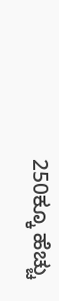250ಕ್ಕೂ ಹೆಚ್ಚು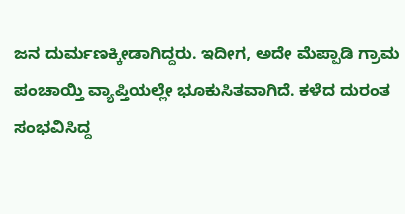ಜನ ದುರ್ಮಣಕ್ಕೀಡಾಗಿದ್ದರು. ಇದೀಗ, ಅದೇ ಮೆಪ್ಪಾಡಿ ಗ್ರಾಮ ಪಂಚಾಯ್ತಿ ವ್ಯಾಪ್ತಿಯಲ್ಲೇ ಭೂಕುಸಿತವಾಗಿದೆ. ಕಳೆದ ದುರಂತ ಸಂಭವಿಸಿದ್ದ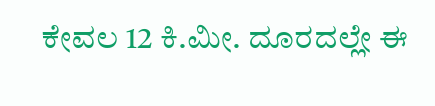ಕೇವಲ 12 ಕಿ.ಮೀ. ದೂರದಲ್ಲೇ ಈ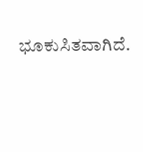ಭೂಕುಸಿತವಾಗಿದೆ.